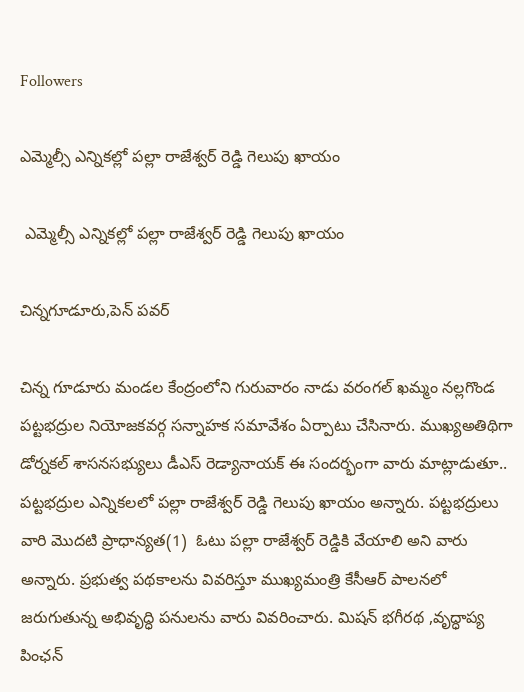Followers

ఎమ్మెల్సీ ఎన్నికల్లో పల్లా రాజేశ్వర్ రెడ్డి గెలుపు ఖాయం

 ఎమ్మెల్సీ ఎన్నికల్లో పల్లా రాజేశ్వర్ రెడ్డి గెలుపు ఖాయం

చిన్నగూడూరు,పెన్ పవర్

చిన్న గూడూరు మండల కేంద్రంలోని గురువారం నాడు వరంగల్ ఖమ్మం నల్లగొండ పట్టభద్రుల నియోజకవర్గ సన్నాహక సమావేశం ఏర్పాటు చేసినారు. ముఖ్యఅతిథిగా డోర్నకల్ శాసనసభ్యులు డీఎస్ రెడ్యానాయక్ ఈ సందర్భంగా వారు మాట్లాడుతూ.. పట్టభద్రుల ఎన్నికలలో పల్లా రాజేశ్వర్ రెడ్డి గెలుపు ఖాయం అన్నారు. పట్టభద్రులు వారి మొదటి ప్రాధాన్యత(1)  ఓటు పల్లా రాజేశ్వర్ రెడ్డికి వేయాలి అని వారు అన్నారు. ప్రభుత్వ పథకాలను వివరిస్తూ ముఖ్యమంత్రి కేసీఆర్ పాలనలో జరుగుతున్న అభివృద్ధి పనులను వారు వివరించారు. మిషన్ భగీరథ ,వృద్ధాప్య పింఛన్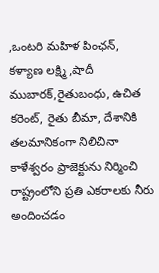,ఒంటరి మహిళ పింఛన్, కళ్యాణ లక్ష్మి ,షాదీ ముబారక్,రైతుబంధు, ఉచిత కరెంట్, రైతు బీమా, దేశానికి తలమానికంగా నిలిచినా కాళేశ్వరం ప్రాజెక్టును నిర్మించి రాష్ట్రంలోని ప్రతి ఎకరాలకు నీరు అందించడం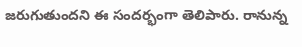జరుగుతుందని ఈ సందర్భంగా తెలిపారు. రానున్న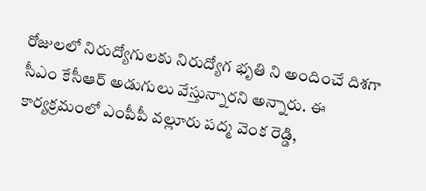రోజులలో నిరుద్యోగులకు నిరుద్యోగ భృతి ని అందించే దిశగా సీఎం కేసీఆర్ అడుగులు వేస్తున్నారని అన్నారు. ఈ కార్యక్రమంలో ఎంపీపీ వల్లూరు పద్మ వెంక రెడ్డి,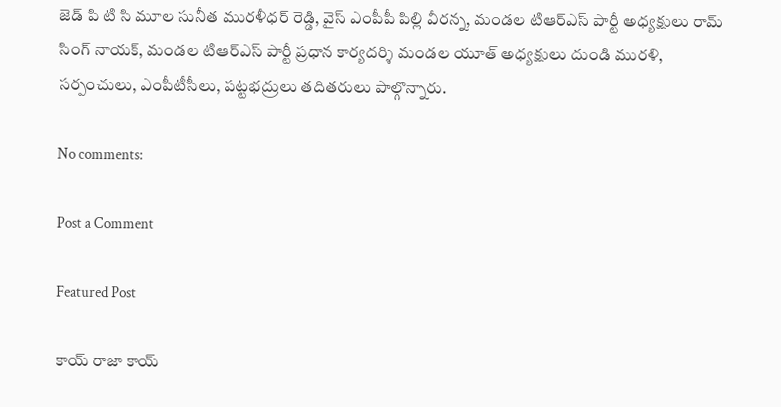జెడ్ పి టి సి మూల సునీత మురళీధర్ రెడ్డి, వైస్ ఎంపీపీ పిల్లి వీరన్న, మండల టిఆర్ఎస్ పార్టీ అధ్యక్షులు రామ్ సింగ్ నాయక్, మండల టిఆర్ఎస్ పార్టీ ప్రధాన కార్యదర్శి మండల యూత్ అధ్యక్షులు దుండి మురళి, సర్పంచులు, ఎంపీటీసీలు, పట్టభద్రులు తదితరులు పాల్గొన్నారు.

No comments:

Post a Comment

Featured Post

కాయ్ రాజా కాయ్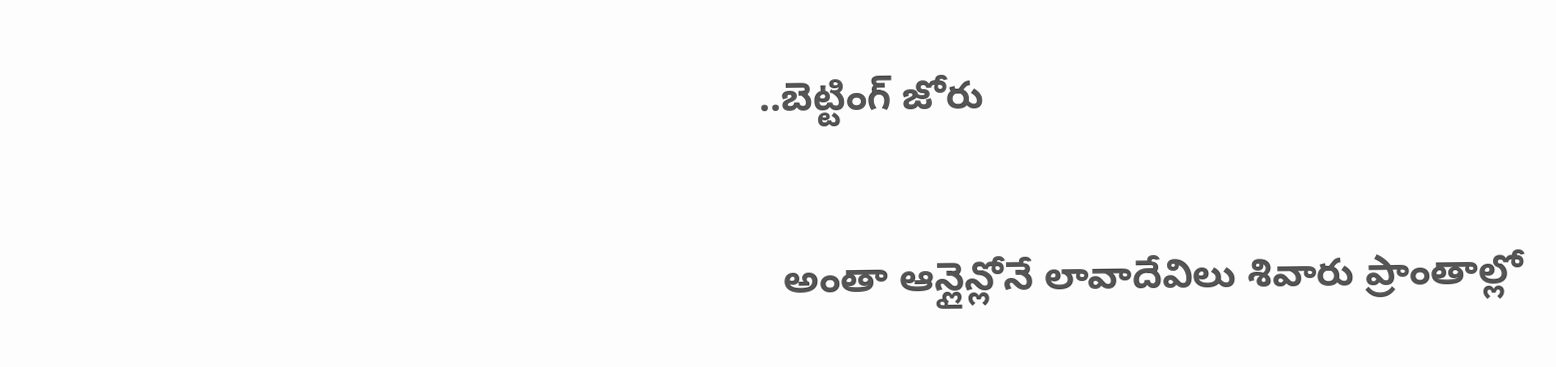..బెట్టింగ్ జోరు

  అంతా ఆన్లైన్లోనే లావాదేవిలు శివారు ప్రాంతాల్లో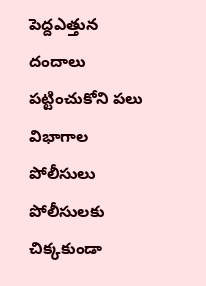పెద్దఎత్తున దందాలు పట్టించుకోని పలు విభాగాల పోలీసులు పోలీసులకు చిక్కకుండా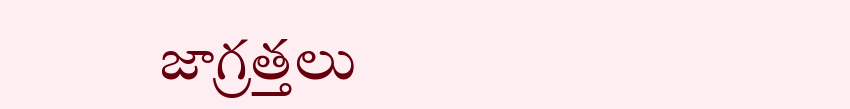జాగ్రత్తలు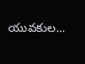యువకుల...